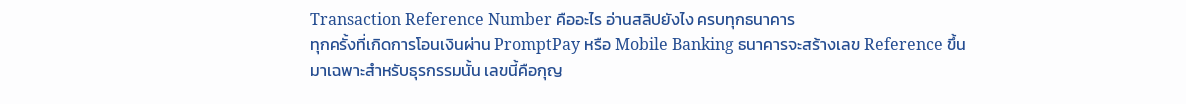Transaction Reference Number คืออะไร อ่านสลิปยังไง ครบทุกธนาคาร
ทุกครั้งที่เกิดการโอนเงินผ่าน PromptPay หรือ Mobile Banking ธนาคารจะสร้างเลข Reference ขึ้นมาเฉพาะสำหรับธุรกรรมนั้น เลขนี้คือกุญ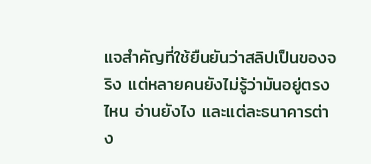แจสำคัญที่ใช้ยืนยันว่าสลิปเป็นของจริง แต่หลายคนยังไม่รู้ว่ามันอยู่ตรงไหน อ่านยังไง และแต่ละธนาคารต่าง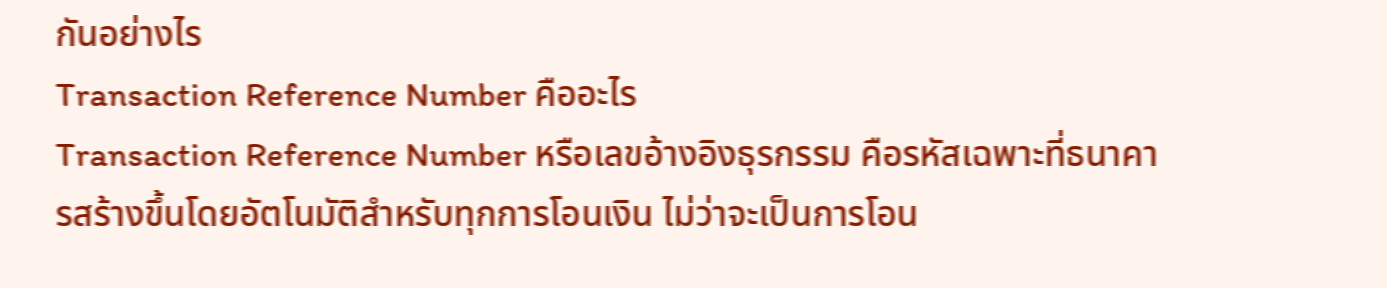กันอย่างไร
Transaction Reference Number คืออะไร
Transaction Reference Number หรือเลขอ้างอิงธุรกรรม คือรหัสเฉพาะที่ธนาคารสร้างขึ้นโดยอัตโนมัติสำหรับทุกการโอนเงิน ไม่ว่าจะเป็นการโอน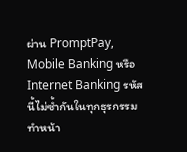ผ่าน PromptPay, Mobile Banking หรือ Internet Banking รหัสนี้ไม่ซ้ำกันในทุกธุรกรรม ทำหน้า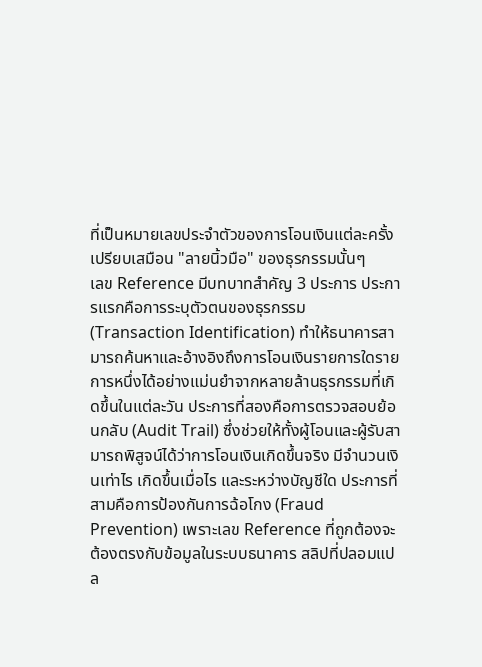ที่เป็นหมายเลขประจำตัวของการโอนเงินแต่ละครั้ง เปรียบเสมือน "ลายนิ้วมือ" ของธุรกรรมนั้นๆ
เลข Reference มีบทบาทสำคัญ 3 ประการ ประการแรกคือการระบุตัวตนของธุรกรรม (Transaction Identification) ทำให้ธนาคารสามารถค้นหาและอ้างอิงถึงการโอนเงินรายการใดรายการหนึ่งได้อย่างแม่นยำจากหลายล้านธุรกรรมที่เกิดขึ้นในแต่ละวัน ประการที่สองคือการตรวจสอบย้อนกลับ (Audit Trail) ซึ่งช่วยให้ทั้งผู้โอนและผู้รับสามารถพิสูจน์ได้ว่าการโอนเงินเกิดขึ้นจริง มีจำนวนเงินเท่าไร เกิดขึ้นเมื่อไร และระหว่างบัญชีใด ประการที่สามคือการป้องกันการฉ้อโกง (Fraud Prevention) เพราะเลข Reference ที่ถูกต้องจะต้องตรงกับข้อมูลในระบบธนาคาร สลิปที่ปลอมแปล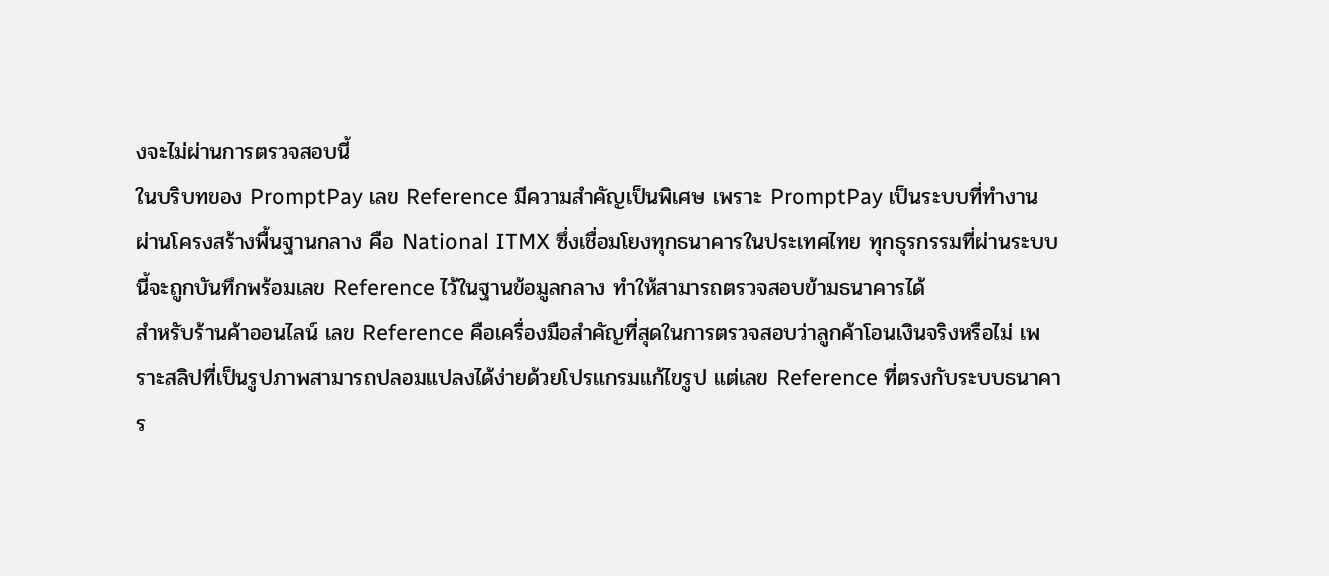งจะไม่ผ่านการตรวจสอบนี้
ในบริบทของ PromptPay เลข Reference มีความสำคัญเป็นพิเศษ เพราะ PromptPay เป็นระบบที่ทำงานผ่านโครงสร้างพื้นฐานกลาง คือ National ITMX ซึ่งเชื่อมโยงทุกธนาคารในประเทศไทย ทุกธุรกรรมที่ผ่านระบบนี้จะถูกบันทึกพร้อมเลข Reference ไว้ในฐานข้อมูลกลาง ทำให้สามารถตรวจสอบข้ามธนาคารได้
สำหรับร้านค้าออนไลน์ เลข Reference คือเครื่องมือสำคัญที่สุดในการตรวจสอบว่าลูกค้าโอนเงินจริงหรือไม่ เพราะสลิปที่เป็นรูปภาพสามารถปลอมแปลงได้ง่ายด้วยโปรแกรมแก้ไขรูป แต่เลข Reference ที่ตรงกับระบบธนาคาร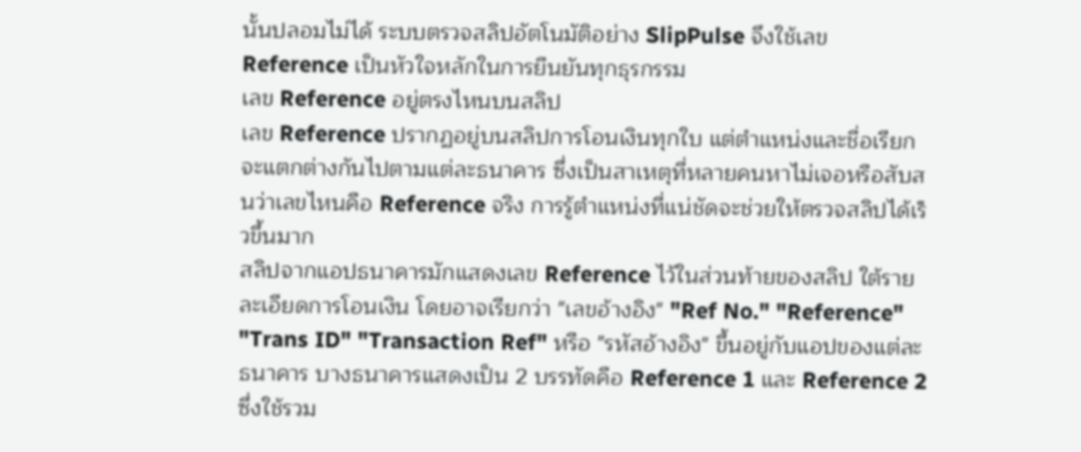นั้นปลอมไม่ได้ ระบบตรวจสลิปอัตโนมัติอย่าง SlipPulse จึงใช้เลข Reference เป็นหัวใจหลักในการยืนยันทุกธุรกรรม
เลข Reference อยู่ตรงไหนบนสลิป
เลข Reference ปรากฏอยู่บนสลิปการโอนเงินทุกใบ แต่ตำแหน่งและชื่อเรียกจะแตกต่างกันไปตามแต่ละธนาคาร ซึ่งเป็นสาเหตุที่หลายคนหาไม่เจอหรือสับสนว่าเลขไหนคือ Reference จริง การรู้ตำแหน่งที่แน่ชัดจะช่วยให้ตรวจสลิปได้เร็วขึ้นมาก
สลิปจากแอปธนาคารมักแสดงเลข Reference ไว้ในส่วนท้ายของสลิป ใต้รายละเอียดการโอนเงิน โดยอาจเรียกว่า "เลขอ้างอิง" "Ref No." "Reference" "Trans ID" "Transaction Ref" หรือ "รหัสอ้างอิง" ขึ้นอยู่กับแอปของแต่ละธนาคาร บางธนาคารแสดงเป็น 2 บรรทัดคือ Reference 1 และ Reference 2 ซึ่งใช้รวม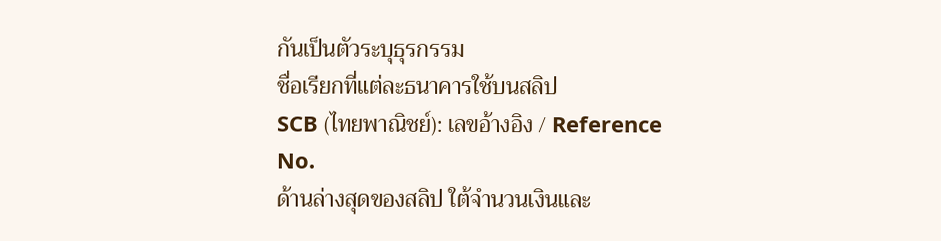กันเป็นตัวระบุธุรกรรม
ชื่อเรียกที่แต่ละธนาคารใช้บนสลิป
SCB (ไทยพาณิชย์): เลขอ้างอิง / Reference No.
ด้านล่างสุดของสลิป ใต้จำนวนเงินและ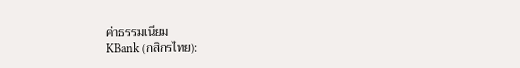ค่าธรรมเนียม
KBank (กสิกรไทย):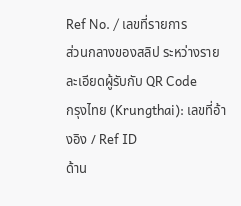Ref No. / เลขที่รายการ
ส่วนกลางของสลิป ระหว่างรายละเอียดผู้รับกับ QR Code
กรุงไทย (Krungthai): เลขที่อ้างอิง / Ref ID
ด้าน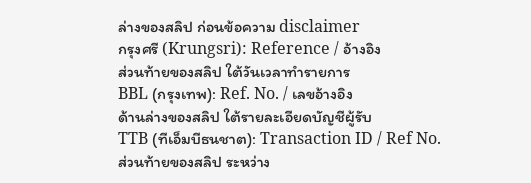ล่างของสลิป ก่อนข้อความ disclaimer
กรุงศรี (Krungsri): Reference / อ้างอิง
ส่วนท้ายของสลิป ใต้วันเวลาทำรายการ
BBL (กรุงเทพ): Ref. No. / เลขอ้างอิง
ด้านล่างของสลิป ใต้รายละเอียดบัญชีผู้รับ
TTB (ทีเอ็มบีธนชาต): Transaction ID / Ref No.
ส่วนท้ายของสลิป ระหว่าง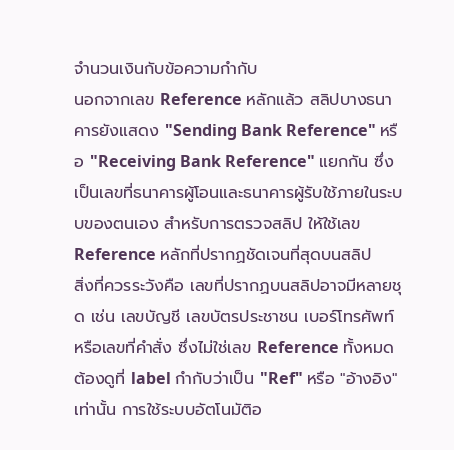จำนวนเงินกับข้อความกำกับ
นอกจากเลข Reference หลักแล้ว สลิปบางธนาคารยังแสดง "Sending Bank Reference" หรือ "Receiving Bank Reference" แยกกัน ซึ่งเป็นเลขที่ธนาคารผู้โอนและธนาคารผู้รับใช้ภายในระบบของตนเอง สำหรับการตรวจสลิป ให้ใช้เลข Reference หลักที่ปรากฏชัดเจนที่สุดบนสลิป
สิ่งที่ควรระวังคือ เลขที่ปรากฏบนสลิปอาจมีหลายชุด เช่น เลขบัญชี เลขบัตรประชาชน เบอร์โทรศัพท์ หรือเลขที่คำสั่ง ซึ่งไม่ใช่เลข Reference ทั้งหมด ต้องดูที่ label กำกับว่าเป็น "Ref" หรือ "อ้างอิง" เท่านั้น การใช้ระบบอัตโนมัติอ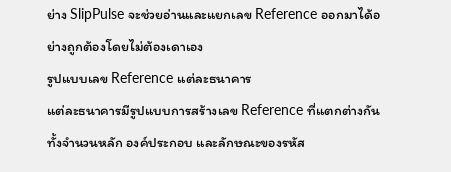ย่าง SlipPulse จะช่วยอ่านและแยกเลข Reference ออกมาได้อย่างถูกต้องโดยไม่ต้องเดาเอง
รูปแบบเลข Reference แต่ละธนาคาร
แต่ละธนาคารมีรูปแบบการสร้างเลข Reference ที่แตกต่างกัน ทั้งจำนวนหลัก องค์ประกอบ และลักษณะของรหัส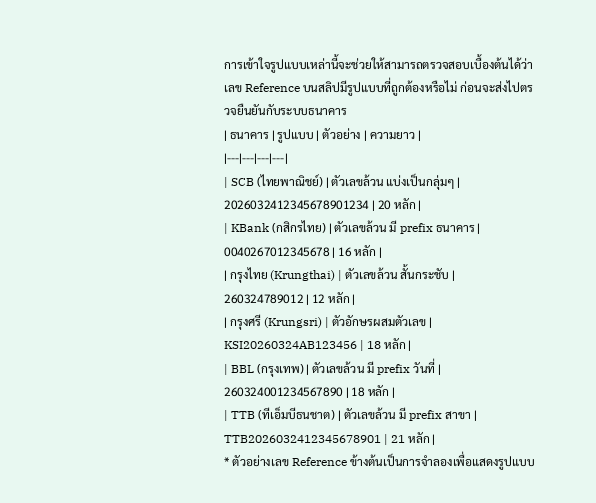การเข้าใจรูปแบบเหล่านี้จะช่วยให้สามารถตรวจสอบเบื้องต้นได้ว่าเลข Reference บนสลิปมีรูปแบบที่ถูกต้องหรือไม่ ก่อนจะส่งไปตรวจยืนยันกับระบบธนาคาร
| ธนาคาร | รูปแบบ | ตัวอย่าง | ความยาว |
|---|---|---|---|
| SCB (ไทยพาณิชย์) | ตัวเลขล้วน แบ่งเป็นกลุ่มๆ | 2026032412345678901234 | 20 หลัก |
| KBank (กสิกรไทย) | ตัวเลขล้วน มี prefix ธนาคาร | 0040267012345678 | 16 หลัก |
| กรุงไทย (Krungthai) | ตัวเลขล้วน สั้นกระชับ | 260324789012 | 12 หลัก |
| กรุงศรี (Krungsri) | ตัวอักษรผสมตัวเลข | KSI20260324AB123456 | 18 หลัก |
| BBL (กรุงเทพ) | ตัวเลขล้วน มี prefix วันที่ | 260324001234567890 | 18 หลัก |
| TTB (ทีเอ็มบีธนชาต) | ตัวเลขล้วน มี prefix สาขา | TTB2026032412345678901 | 21 หลัก |
* ตัวอย่างเลข Reference ข้างต้นเป็นการจำลองเพื่อแสดงรูปแบบ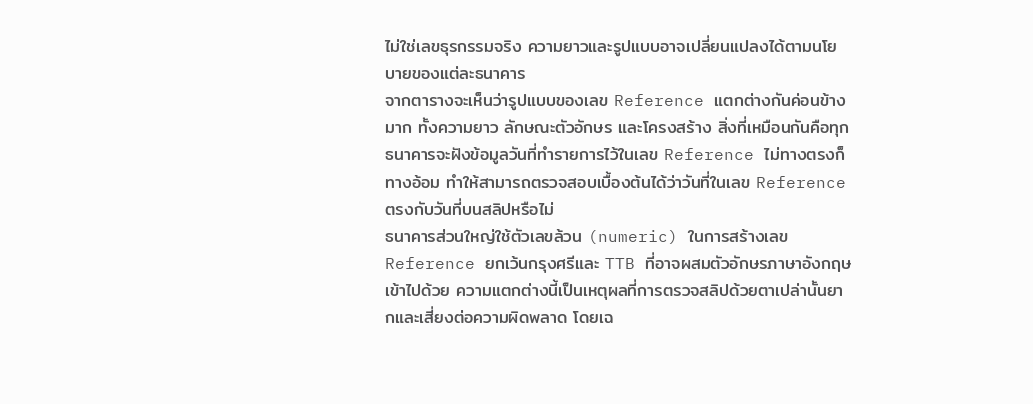ไม่ใช่เลขธุรกรรมจริง ความยาวและรูปแบบอาจเปลี่ยนแปลงได้ตามนโยบายของแต่ละธนาคาร
จากตารางจะเห็นว่ารูปแบบของเลข Reference แตกต่างกันค่อนข้างมาก ทั้งความยาว ลักษณะตัวอักษร และโครงสร้าง สิ่งที่เหมือนกันคือทุกธนาคารจะฝังข้อมูลวันที่ทำรายการไว้ในเลข Reference ไม่ทางตรงก็ทางอ้อม ทำให้สามารถตรวจสอบเบื้องต้นได้ว่าวันที่ในเลข Reference ตรงกับวันที่บนสลิปหรือไม่
ธนาคารส่วนใหญ่ใช้ตัวเลขล้วน (numeric) ในการสร้างเลข Reference ยกเว้นกรุงศรีและ TTB ที่อาจผสมตัวอักษรภาษาอังกฤษเข้าไปด้วย ความแตกต่างนี้เป็นเหตุผลที่การตรวจสลิปด้วยตาเปล่านั้นยากและเสี่ยงต่อความผิดพลาด โดยเฉ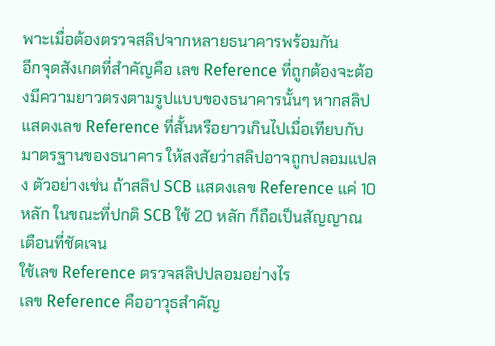พาะเมื่อต้องตรวจสลิปจากหลายธนาคารพร้อมกัน
อีกจุดสังเกตที่สำคัญคือ เลข Reference ที่ถูกต้องจะต้องมีความยาวตรงตามรูปแบบของธนาคารนั้นๆ หากสลิปแสดงเลข Reference ที่สั้นหรือยาวเกินไปเมื่อเทียบกับมาตรฐานของธนาคาร ให้สงสัยว่าสลิปอาจถูกปลอมแปลง ตัวอย่างเช่น ถ้าสลิป SCB แสดงเลข Reference แค่ 10 หลัก ในขณะที่ปกติ SCB ใช้ 20 หลัก ก็ถือเป็นสัญญาณเตือนที่ชัดเจน
ใช้เลข Reference ตรวจสลิปปลอมอย่างไร
เลข Reference คืออาวุธสำคัญ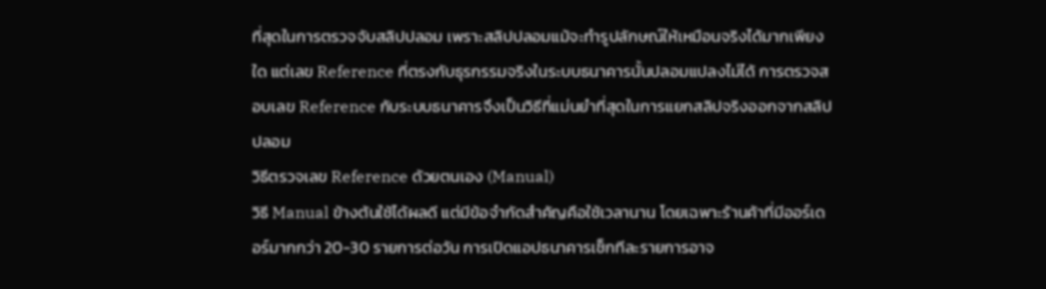ที่สุดในการตรวจจับสลิปปลอม เพราะสลิปปลอมแม้จะทำรูปลักษณ์ให้เหมือนจริงได้มากเพียงใด แต่เลข Reference ที่ตรงกับธุรกรรมจริงในระบบธนาคารนั้นปลอมแปลงไม่ได้ การตรวจสอบเลข Reference กับระบบธนาคารจึงเป็นวิธีที่แม่นยำที่สุดในการแยกสลิปจริงออกจากสลิปปลอม
วิธีตรวจเลข Reference ด้วยตนเอง (Manual)
วิธี Manual ข้างต้นใช้ได้ผลดี แต่มีข้อจำกัดสำคัญคือใช้เวลานาน โดยเฉพาะร้านค้าที่มีออร์เดอร์มากกว่า 20-30 รายการต่อวัน การเปิดแอปธนาคารเช็กทีละรายการอาจ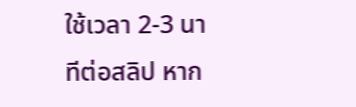ใช้เวลา 2-3 นาทีต่อสลิป หาก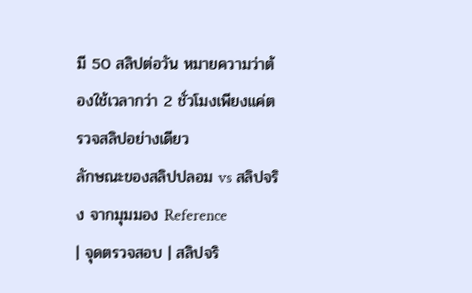มี 50 สลิปต่อวัน หมายความว่าต้องใช้เวลากว่า 2 ชั่วโมงเพียงแค่ตรวจสลิปอย่างเดียว
ลักษณะของสลิปปลอม vs สลิปจริง จากมุมมอง Reference
| จุดตรวจสอบ | สลิปจริ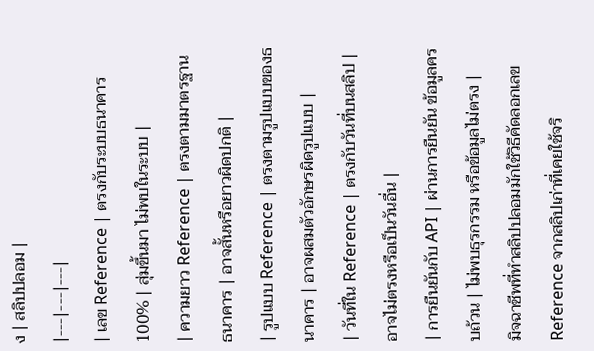ง | สลิปปลอม |
|---|---|---|
| เลข Reference | ตรงกับระบบธนาคาร 100% | สุ่มขึ้นมา ไม่พบในระบบ |
| ความยาว Reference | ตรงตามมาตรฐานธนาคาร | อาจสั้นหรือยาวผิดปกติ |
| รูปแบบ Reference | ตรงตามรูปแบบของธนาคาร | อาจผสมตัวอักษรผิดรูปแบบ |
| วันที่ใน Reference | ตรงกับวันที่บนสลิป | อาจไม่ตรงหรือเป็นวันอื่น |
| การยืนยันกับ API | ผ่านการยืนยัน ข้อมูลครบถ้วน | ไม่พบธุรกรรม หรือข้อมูลไม่ตรง |
มิจฉาชีพที่ทำสลิปปลอมมักใช้วิธีคัดลอกเลข Reference จากสลิปเก่าที่เคยใช้จริ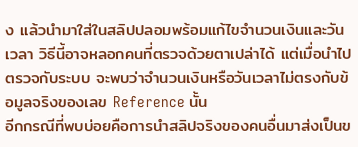ง แล้วนำมาใส่ในสลิปปลอมพร้อมแก้ไขจำนวนเงินและวันเวลา วิธีนี้อาจหลอกคนที่ตรวจด้วยตาเปล่าได้ แต่เมื่อนำไปตรวจกับระบบ จะพบว่าจำนวนเงินหรือวันเวลาไม่ตรงกับข้อมูลจริงของเลข Reference นั้น
อีกกรณีที่พบบ่อยคือการนำสลิปจริงของคนอื่นมาส่งเป็นข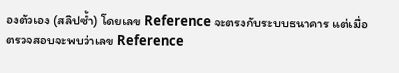องตัวเอง (สลิปซ้ำ) โดยเลข Reference จะตรงกับระบบธนาคาร แต่เมื่อตรวจสอบจะพบว่าเลข Reference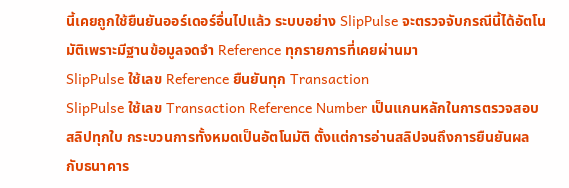นี้เคยถูกใช้ยืนยันออร์เดอร์อื่นไปแล้ว ระบบอย่าง SlipPulse จะตรวจจับกรณีนี้ได้อัตโนมัติเพราะมีฐานข้อมูลจดจำ Reference ทุกรายการที่เคยผ่านมา
SlipPulse ใช้เลข Reference ยืนยันทุก Transaction
SlipPulse ใช้เลข Transaction Reference Number เป็นแกนหลักในการตรวจสอบสลิปทุกใบ กระบวนการทั้งหมดเป็นอัตโนมัติ ตั้งแต่การอ่านสลิปจนถึงการยืนยันผลกับธนาคาร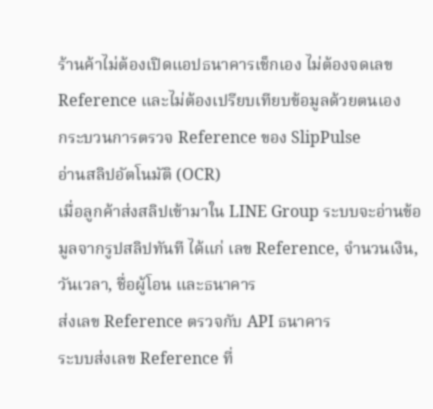ร้านค้าไม่ต้องเปิดแอปธนาคารเช็กเอง ไม่ต้องจดเลข Reference และไม่ต้องเปรียบเทียบข้อมูลด้วยตนเอง
กระบวนการตรวจ Reference ของ SlipPulse
อ่านสลิปอัตโนมัติ (OCR)
เมื่อลูกค้าส่งสลิปเข้ามาใน LINE Group ระบบจะอ่านข้อมูลจากรูปสลิปทันที ได้แก่ เลข Reference, จำนวนเงิน, วันเวลา, ชื่อผู้โอน และธนาคาร
ส่งเลข Reference ตรวจกับ API ธนาคาร
ระบบส่งเลข Reference ที่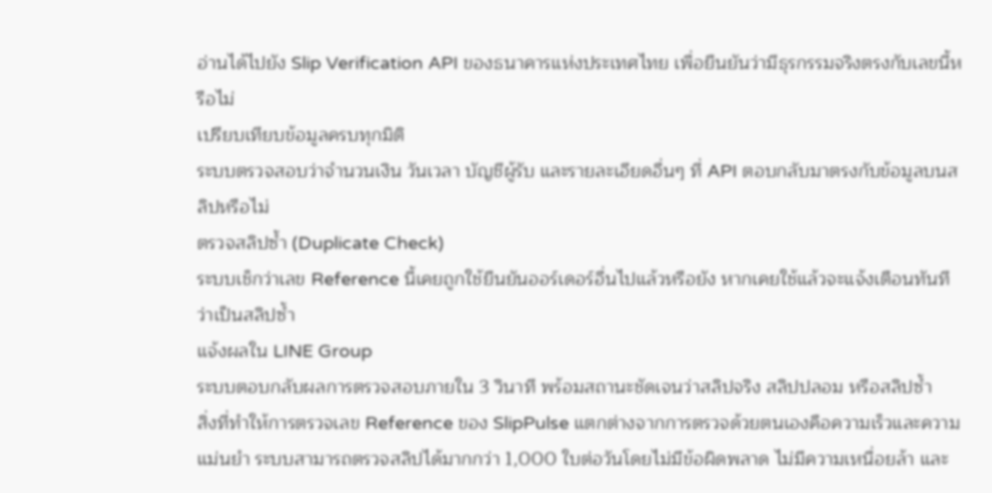อ่านได้ไปยัง Slip Verification API ของธนาคารแห่งประเทศไทย เพื่อยืนยันว่ามีธุรกรรมจริงตรงกับเลขนี้หรือไม่
เปรียบเทียบข้อมูลครบทุกมิติ
ระบบตรวจสอบว่าจำนวนเงิน วันเวลา บัญชีผู้รับ และรายละเอียดอื่นๆ ที่ API ตอบกลับมาตรงกับข้อมูลบนสลิปหรือไม่
ตรวจสลิปซ้ำ (Duplicate Check)
ระบบเช็กว่าเลข Reference นี้เคยถูกใช้ยืนยันออร์เดอร์อื่นไปแล้วหรือยัง หากเคยใช้แล้วจะแจ้งเตือนทันทีว่าเป็นสลิปซ้ำ
แจ้งผลใน LINE Group
ระบบตอบกลับผลการตรวจสอบภายใน 3 วินาที พร้อมสถานะชัดเจนว่าสลิปจริง สลิปปลอม หรือสลิปซ้ำ
สิ่งที่ทำให้การตรวจเลข Reference ของ SlipPulse แตกต่างจากการตรวจด้วยตนเองคือความเร็วและความแม่นยำ ระบบสามารถตรวจสลิปได้มากกว่า 1,000 ใบต่อวันโดยไม่มีข้อผิดพลาด ไม่มีความเหนื่อยล้า และ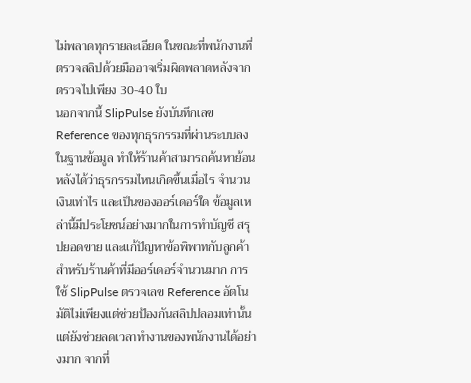ไม่พลาดทุกรายละเอียด ในขณะที่พนักงานที่ตรวจสลิปด้วยมืออาจเริ่มผิดพลาดหลังจากตรวจไปเพียง 30-40 ใบ
นอกจากนี้ SlipPulse ยังบันทึกเลข Reference ของทุกธุรกรรมที่ผ่านระบบลงในฐานข้อมูล ทำให้ร้านค้าสามารถค้นหาย้อนหลังได้ว่าธุรกรรมไหนเกิดขึ้นเมื่อไร จำนวนเงินเท่าไร และเป็นของออร์เดอร์ใด ข้อมูลเหล่านี้มีประโยชน์อย่างมากในการทำบัญชี สรุปยอดขาย และแก้ปัญหาข้อพิพาทกับลูกค้า
สำหรับร้านค้าที่มีออร์เดอร์จำนวนมาก การใช้ SlipPulse ตรวจเลข Reference อัตโนมัติไม่เพียงแต่ช่วยป้องกันสลิปปลอมเท่านั้น แต่ยังช่วยลดเวลาทำงานของพนักงานได้อย่างมาก จากที่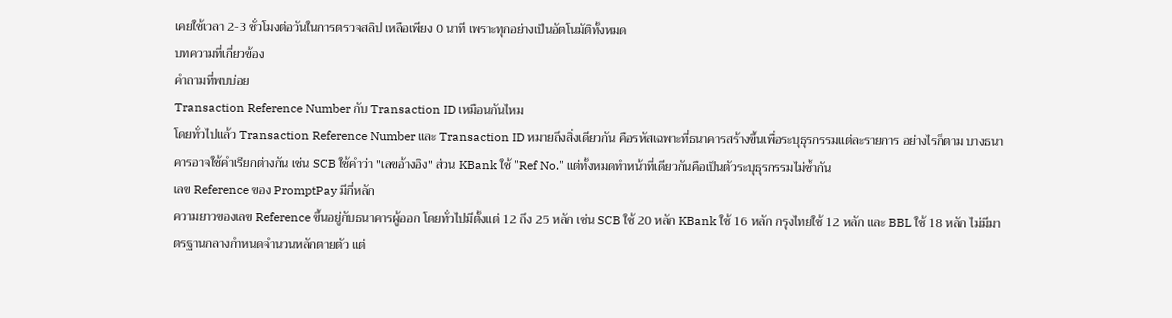เคยใช้เวลา 2-3 ชั่วโมงต่อวันในการตรวจสลิป เหลือเพียง 0 นาที เพราะทุกอย่างเป็นอัตโนมัติทั้งหมด
บทความที่เกี่ยวข้อง
คำถามที่พบบ่อย
Transaction Reference Number กับ Transaction ID เหมือนกันไหม
โดยทั่วไปแล้ว Transaction Reference Number และ Transaction ID หมายถึงสิ่งเดียวกัน คือรหัสเฉพาะที่ธนาคารสร้างขึ้นเพื่อระบุธุรกรรมแต่ละรายการ อย่างไรก็ตาม บางธนาคารอาจใช้คำเรียกต่างกัน เช่น SCB ใช้คำว่า "เลขอ้างอิง" ส่วน KBank ใช้ "Ref No." แต่ทั้งหมดทำหน้าที่เดียวกันคือเป็นตัวระบุธุรกรรมไม่ซ้ำกัน
เลข Reference ของ PromptPay มีกี่หลัก
ความยาวของเลข Reference ขึ้นอยู่กับธนาคารผู้ออก โดยทั่วไปมีตั้งแต่ 12 ถึง 25 หลัก เช่น SCB ใช้ 20 หลัก KBank ใช้ 16 หลัก กรุงไทยใช้ 12 หลัก และ BBL ใช้ 18 หลัก ไม่มีมาตรฐานกลางกำหนดจำนวนหลักตายตัว แต่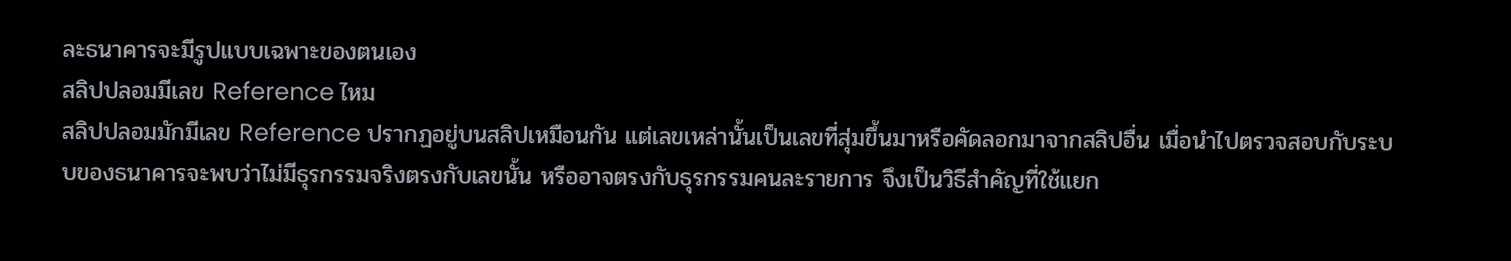ละธนาคารจะมีรูปแบบเฉพาะของตนเอง
สลิปปลอมมีเลข Reference ไหม
สลิปปลอมมักมีเลข Reference ปรากฏอยู่บนสลิปเหมือนกัน แต่เลขเหล่านั้นเป็นเลขที่สุ่มขึ้นมาหรือคัดลอกมาจากสลิปอื่น เมื่อนำไปตรวจสอบกับระบบของธนาคารจะพบว่าไม่มีธุรกรรมจริงตรงกับเลขนั้น หรืออาจตรงกับธุรกรรมคนละรายการ จึงเป็นวิธีสำคัญที่ใช้แยก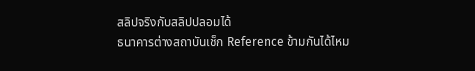สลิปจริงกับสลิปปลอมได้
ธนาคารต่างสถาบันเช็ก Reference ข้ามกันได้ไหม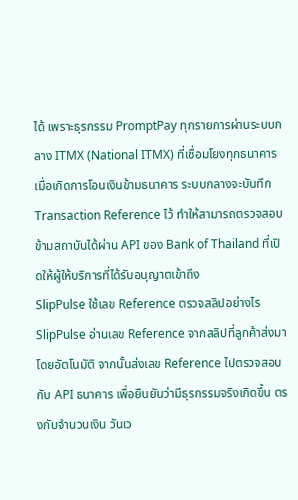ได้ เพราะธุรกรรม PromptPay ทุกรายการผ่านระบบกลาง ITMX (National ITMX) ที่เชื่อมโยงทุกธนาคาร เมื่อเกิดการโอนเงินข้ามธนาคาร ระบบกลางจะบันทึก Transaction Reference ไว้ ทำให้สามารถตรวจสอบข้ามสถาบันได้ผ่าน API ของ Bank of Thailand ที่เปิดให้ผู้ให้บริการที่ได้รับอนุญาตเข้าถึง
SlipPulse ใช้เลข Reference ตรวจสลิปอย่างไร
SlipPulse อ่านเลข Reference จากสลิปที่ลูกค้าส่งมาโดยอัตโนมัติ จากนั้นส่งเลข Reference ไปตรวจสอบกับ API ธนาคาร เพื่อยืนยันว่ามีธุรกรรมจริงเกิดขึ้น ตรงกับจำนวนเงิน วันเว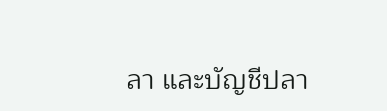ลา และบัญชีปลา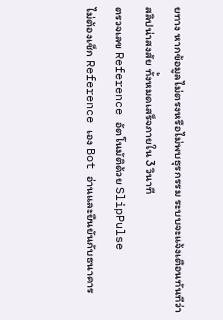ยทาง หากข้อมูลไม่ตรงหรือไม่พบธุรกรรม ระบบจะแจ้งเตือนทันทีว่าสลิปน่าสงสัย ทั้งหมดเสร็จภายใน 3 วินาที
ตรวจเลข Reference อัตโนมัติด้วย SlipPulse
ไม่ต้องเช็ก Reference เอง Bot อ่านและยืนยันกับธนาคาร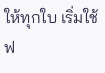ให้ทุกใบ เริ่มใช้ฟ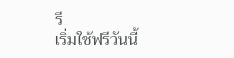รี
เริ่มใช้ฟรีวันนี้